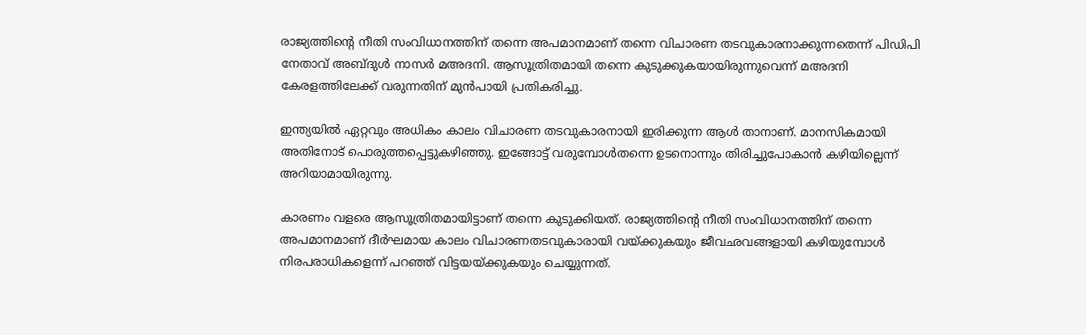രാജ്യത്തിന്റെ നീതി സംവിധാനത്തിന് തന്നെ അപമാനമാണ് തന്നെ വിചാരണ തടവുകാരനാക്കുന്നതെന്ന് പിഡിപി നേതാവ് അബ്ദുള്‍ നാസര്‍ മഅദനി. ആസൂത്രിതമായി തന്നെ കുടുക്കുകയായിരുന്നുവെന്ന് മഅദനി കേരളത്തിലേക്ക് വരുന്നതിന് മുന്‍പായി പ്രതികരിച്ചു.

ഇന്ത്യയില്‍ ഏറ്റവും അധികം കാലം വിചാരണ തടവുകാരനായി ഇരിക്കുന്ന ആള്‍ താനാണ്. മാനസികമായി അതിനോട് പൊരുത്തപ്പെട്ടുകഴിഞ്ഞു. ഇങ്ങോട്ട് വരുമ്പോള്‍തന്നെ ഉടനൊന്നും തിരിച്ചുപോകാന്‍ കഴിയില്ലെന്ന് അറിയാമായിരുന്നു.

കാരണം വളരെ ആസൂത്രിതമായിട്ടാണ് തന്നെ കുടുക്കിയത്. രാജ്യത്തിന്റെ നീതി സംവിധാനത്തിന് തന്നെ അപമാനമാണ് ദീര്‍ഘമായ കാലം വിചാരണതടവുകാരായി വയ്ക്കുകയും ജീവഛവങ്ങളായി കഴിയുമ്പോള്‍ നിരപരാധികളെന്ന് പറഞ്ഞ് വിട്ടയയ്ക്കുകയും ചെയ്യുന്നത്.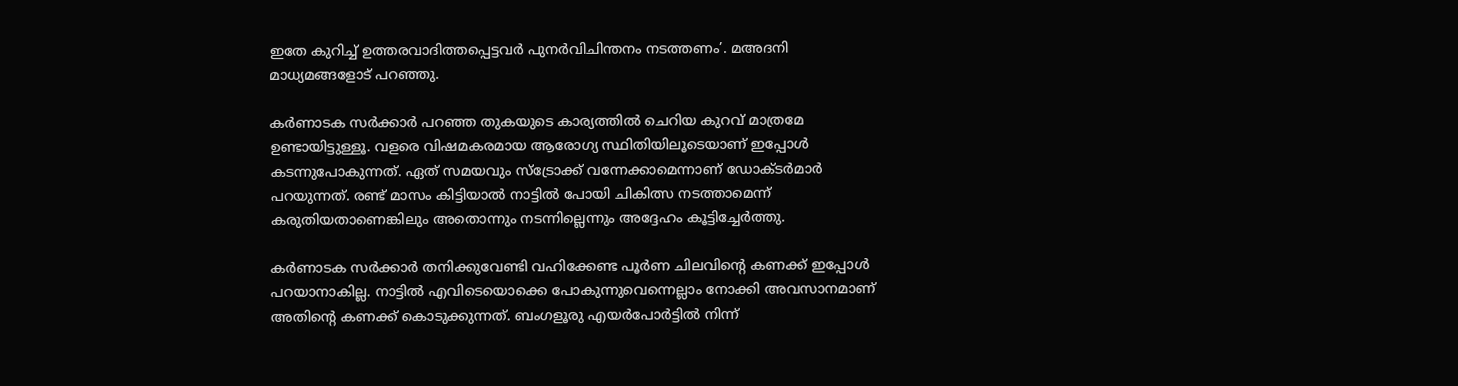ഇതേ കുറിച്ച് ഉത്തരവാദിത്തപ്പെട്ടവര്‍ പുനര്‍വിചിന്തനം നടത്തണം’. മഅദനി മാധ്യമങ്ങളോട് പറഞ്ഞു.

കര്‍ണാടക സര്‍ക്കാര്‍ പറഞ്ഞ തുകയുടെ കാര്യത്തില്‍ ചെറിയ കുറവ് മാത്രമേ ഉണ്ടായിട്ടുള്ളൂ. വളരെ വിഷമകരമായ ആരോഗ്യ സ്ഥിതിയിലൂടെയാണ് ഇപ്പോള്‍ കടന്നുപോകുന്നത്. ഏത് സമയവും സ്‌ട്രോക്ക് വന്നേക്കാമെന്നാണ് ഡോക്ടര്‍മാര്‍ പറയുന്നത്. രണ്ട് മാസം കിട്ടിയാല്‍ നാട്ടില്‍ പോയി ചികിത്സ നടത്താമെന്ന് കരുതിയതാണെങ്കിലും അതൊന്നും നടന്നില്ലെന്നും അദ്ദേഹം കൂട്ടിച്ചേര്‍ത്തു.

കര്‍ണാടക സര്‍ക്കാര്‍ തനിക്കുവേണ്ടി വഹിക്കേണ്ട പൂര്‍ണ ചിലവിന്റെ കണക്ക് ഇപ്പോള്‍ പറയാനാകില്ല. നാട്ടില്‍ എവിടെയൊക്കെ പോകുന്നുവെന്നെല്ലാം നോക്കി അവസാനമാണ് അതിന്റെ കണക്ക് കൊടുക്കുന്നത്. ബംഗളൂരു എയര്‍പോര്‍ട്ടില്‍ നിന്ന്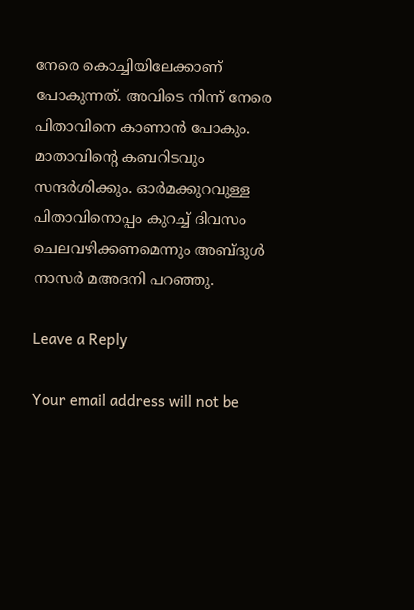നേരെ കൊച്ചിയിലേക്കാണ് പോകുന്നത്. അവിടെ നിന്ന് നേരെ പിതാവിനെ കാണാന്‍ പോകും. മാതാവിന്റെ കബറിടവും സന്ദര്‍ശിക്കും. ഓര്‍മക്കുറവുള്ള പിതാവിനൊപ്പം കുറച്ച് ദിവസം ചെലവഴിക്കണമെന്നും അബ്ദുള്‍ നാസര്‍ മഅദനി പറഞ്ഞു.

Leave a Reply

Your email address will not be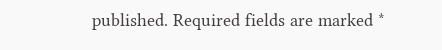published. Required fields are marked *